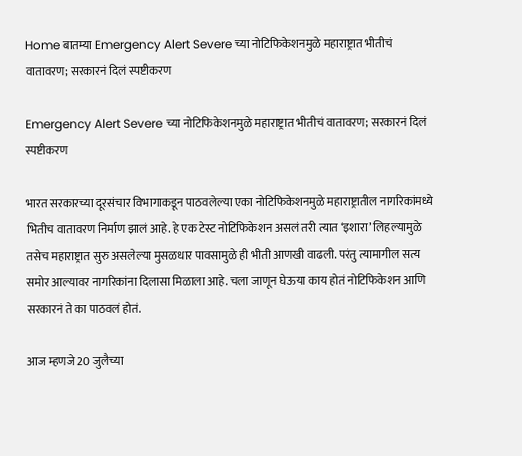Home बातम्या Emergency Alert Severe च्या नोटिफिकेशनमुळे महाराष्ट्रात भीतीचं वातावरण; सरकारनं दिलं स्पष्टीकरण

Emergency Alert Severe च्या नोटिफिकेशनमुळे महाराष्ट्रात भीतीचं वातावरण; सरकारनं दिलं स्पष्टीकरण

भारत सरकारच्या दूरसंचार विभागाकडून पाठवलेल्या एका नोटिफिकेशनमुळे महाराष्ट्रातील नागरिकांमध्ये भितीच वातावरण निर्माण झालं आहे. हे एक टेस्ट नोटिफिकेशन असलं तरी त्यात ‘इशारा’ लिहल्यामुळे तसेच महाराष्ट्रात सुरु असलेल्या मुसळधार पावसामुळे ही भीती आणखी वाढली. परंतु त्यामागील सत्य समोर आल्यावर नागरिकांना दिलासा मिळाला आहे. चला जाणून घेऊया काय होतं नोटिफिकेशन आणि सरकारनं ते का पाठवलं होतं.

आज म्हणजे 20 जुलैच्या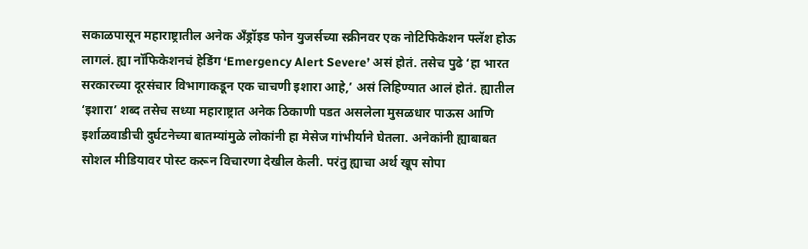सकाळपासून महाराष्ट्रातील अनेक अँड्रॉइड फोन युजर्सच्या स्क्रीनवर एक नोटिफिकेशन फ्लॅश होऊ लागलं. ह्या नॉफिकेशनचं हेडिंग ‘Emergency Alert Severe’ असं होतं. तसेच पुढे ‘हा भारत सरकारच्या दूरसंचार विभागाकडून एक चाचणी इशारा आहे,’ असं लिहिण्यात आलं होतं. ह्यातील ‘इशारा’ शब्द तसेच सध्या महाराष्ट्रात अनेक ठिकाणी पडत असलेला मुसळधार पाऊस आणि इर्शाळवाडीची दुर्घटनेच्या बातम्यांमुळे लोकांनी हा मेसेज गांभीर्याने घेतला. अनेकांनी ह्याबाबत सोशल मीडियावर पोस्ट करून विचारणा देखील केली. परंतु ह्याचा अर्थ खूप सोपा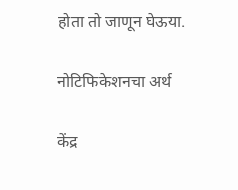होता तो जाणून घेऊया.

नोटिफिकेशनचा अर्थ

केंद्र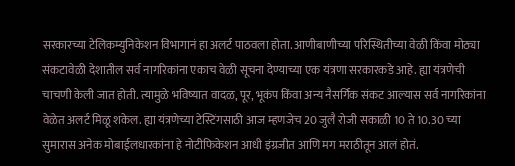सरकारच्या टेलिकम्युनिकेशन विभागानं हा अलर्ट पाठवला होता. आणीबाणीच्या परिस्थितीच्या वेळी किंवा मोठ्या संकटावेळी देशातील सर्व नागरिकांना एकाच वेळी सूचना देण्याच्या एक यंत्रणा सरकारकडे आहे. ह्या यंत्रणेची चाचणी केली जात होती. त्यामुळे भविष्यात वादळ, पूर, भूकंप किंवा अन्य नैसर्गिक संकट आल्यास सर्व नागरिकांना वेळेत अलर्ट मिळू शकेल. ह्या यंत्रणेच्या टेस्टिंगसाठी आज म्हणजेच 20 जुलै रोजी सकाळी 10 ते 10.30 च्या सुमारास अनेक मोबाईलधारकांना हे नोटीफिकेशन आधी इंग्रजीत आणि मग मराठीतून आलं होतं.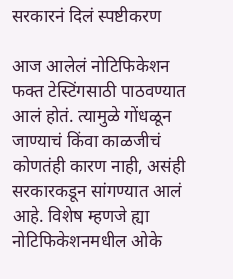सरकारनं दिलं स्पष्टीकरण

आज आलेलं नोटिफिकेशन फक्त टेस्टिंगसाठी पाठवण्यात आलं होतं. त्यामुळे गोंधळून जाण्याचं किंवा काळजीचं कोणतंही कारण नाही, असंही सरकारकडून सांगण्यात आलं आहे. विशेष म्हणजे ह्या नोटिफिकेशनमधील ओके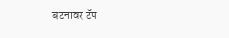बटनावर टॅप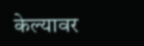केल्यावर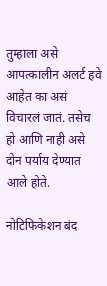तुम्हाला असे आपत्कालीन अलर्ट हवे आहेत का असं विचारलं जातं. तसेच हो आणि नाही असे दोन पर्याय देण्यात आले होते.

नोटिफिकेशन बंद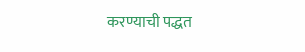करण्याची पद्धत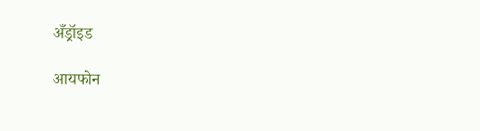अँड्रॉइड

आयफोन